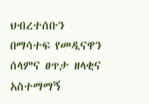ህብረተሰቡን በማሳተፍ የመዲናዋን ሰላምና ፀጥታ ዘላቂና አስተማማኝ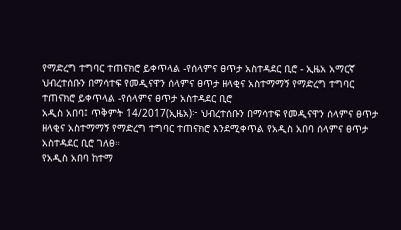የማድረግ ተግባር ተጠናክሮ ይቀጥላል -የሰላምና ፀጥታ አስተዳደር ቢሮ - ኢዜአ አማርኛ
ህብረተሰቡን በማሳተፍ የመዲናዋን ሰላምና ፀጥታ ዘላቂና አስተማማኝ የማድረግ ተግባር ተጠናክሮ ይቀጥላል -የሰላምና ፀጥታ አስተዳደር ቢሮ
አዲስ አበባ፤ ጥቅምት 14/2017(ኢዜአ)፦ ህብረተሰቡን በማሳተፍ የመዲናዋን ሰላምና ፀጥታ ዘላቂና አስተማማኝ የማድረግ ተግባር ተጠናክሮ እንደሚቀጥል የአዲስ አበባ ሰላምና ፀጥታ አስተዳደር ቢሮ ገለፀ።
የአዲስ አበባ ከተማ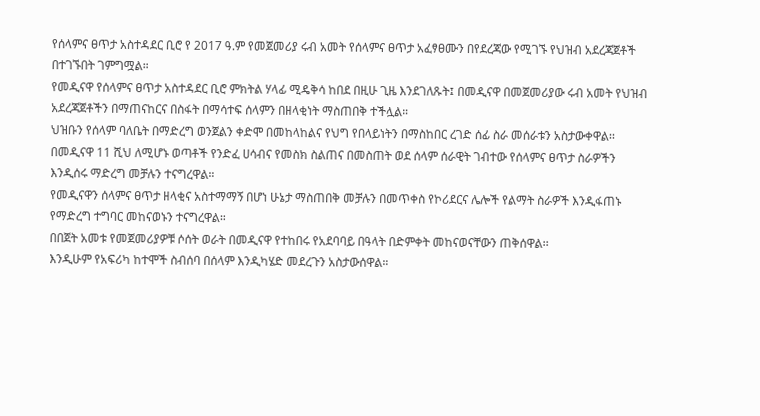የሰላምና ፀጥታ አስተዳደር ቢሮ የ 2017 ዓ.ም የመጀመሪያ ሩብ አመት የሰላምና ፀጥታ አፈፃፀሙን በየደረጃው የሚገኙ የህዝብ አደረጃጀቶች በተገኙበት ገምግሟል።
የመዲናዋ የሰላምና ፀጥታ አስተዳደር ቢሮ ምክትል ሃላፊ ሚዴቅሳ ከበደ በዚሁ ጊዜ እንደገለጹት፤ በመዲናዋ በመጀመሪያው ሩብ አመት የህዝብ አደረጃጀቶችን በማጠናከርና በስፋት በማሳተፍ ሰላምን በዘላቂነት ማስጠበቅ ተችሏል።
ህዝቡን የሰላም ባለቤት በማድረግ ወንጀልን ቀድሞ በመከላከልና የህግ የበላይነትን በማስከበር ረገድ ሰፊ ስራ መሰራቱን አስታውቀዋል፡፡
በመዲናዋ 11 ሺህ ለሚሆኑ ወጣቶች የንድፈ ሀሳብና የመስክ ስልጠና በመስጠት ወደ ሰላም ሰራዊት ገብተው የሰላምና ፀጥታ ስራዎችን እንዲሰሩ ማድረግ መቻሉን ተናግረዋል።
የመዲናዋን ሰላምና ፀጥታ ዘላቂና አስተማማኝ በሆነ ሁኔታ ማስጠበቅ መቻሉን በመጥቀስ የኮሪደርና ሌሎች የልማት ስራዎች እንዲፋጠኑ የማድረግ ተግባር መከናወኑን ተናግረዋል።
በበጀት አመቱ የመጀመሪያዎቹ ሶሰት ወራት በመዲናዋ የተከበሩ የአደባባይ በዓላት በድምቀት መከናወናቸውን ጠቅሰዋል፡፡
እንዲሁም የአፍሪካ ከተሞች ስብሰባ በሰላም እንዲካሄድ መደረጉን አስታውሰዋል።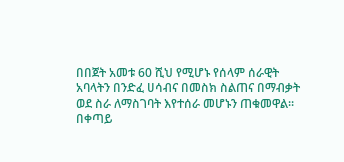በበጀት አመቱ 60 ሺህ የሚሆኑ የሰላም ሰራዊት አባላትን በንድፈ ሀሳብና በመስክ ስልጠና በማብቃት ወደ ስራ ለማስገባት እየተሰራ መሆኑን ጠቁመዋል።
በቀጣይ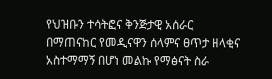የህዝቡን ተሳትፎና ቅንጅታዊ አሰራር በማጠናከር የመዲናዋን ሰላምና ፀጥታ ዘላቂና አስተማማኝ በሆነ መልኩ የማፅናት ስራ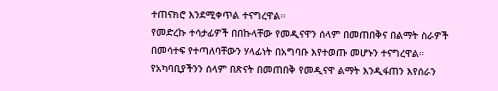ተጠናክሮ እንደሚቀጥል ተናግረዋል።
የመድረኩ ተሳታፊዎች በበኩላቸው የመዲናዋን ሰላም በመጠበቅና በልማት ስራዎች በመሳተፍ የተጣለባቸውን ሃላፊነት በአግባቡ እየተወጡ መሆኑን ተናግረዋል።
የአካባቢያችንን ሰላም በጽናት በመጠበቅ የመዲናዋ ልማት እንዲፋጠን እየሰራን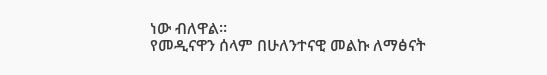ነው ብለዋል፡፡
የመዲናዋን ሰላም በሁለንተናዊ መልኩ ለማፅናት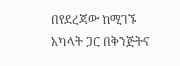በየደረጃው ከሚገኙ አካላት ጋር በቅንጅትና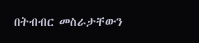በትብብር መስራታቸውን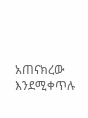አጠናክረው እንደሚቀጥሉ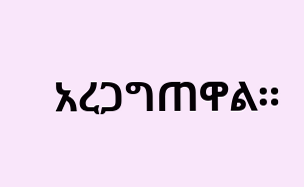አረጋግጠዋል።